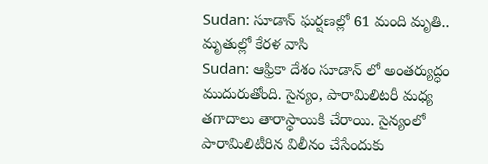Sudan: సూడాన్ ఘర్షణల్లో 61 మంది మృతి.. మృతుల్లో కేరళ వాసి
Sudan: ఆఫ్రికా దేశం సూడాన్ లో అంతర్యుద్ధం ముదురుతోంది. సైన్యం, పారామిలిటరీ మధ్య తగాదాలు తారాస్థాయికి చేరాయి. సైన్యంలో పారామిలిటీరిన విలీనం చేసేందుకు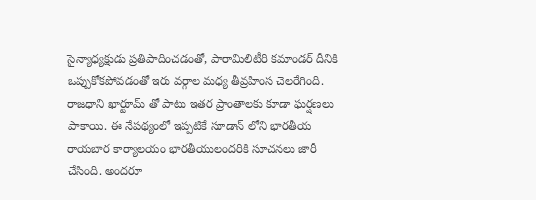సైన్యాధ్యక్షుడు ప్రతిపాదించడంతో, పారామిలిటీరి కమాండర్ దీనికి ఒప్పుకోకపోవడంతో ఇరు వర్గాల మధ్య తీవ్రహింస చెలరేగింది. రాజధాని ఖార్టూమ్ తో పాటు ఇతర ప్రాంతాలకు కూడా ఘర్షణలు పాకాయి. ఈ నేపథ్యంలో ఇప్పటికే సూడాన్ లోని భారతీయ రాయబార కార్యాలయం భారతీయులందరికి సూచనలు జారీ చేసింది. అందరూ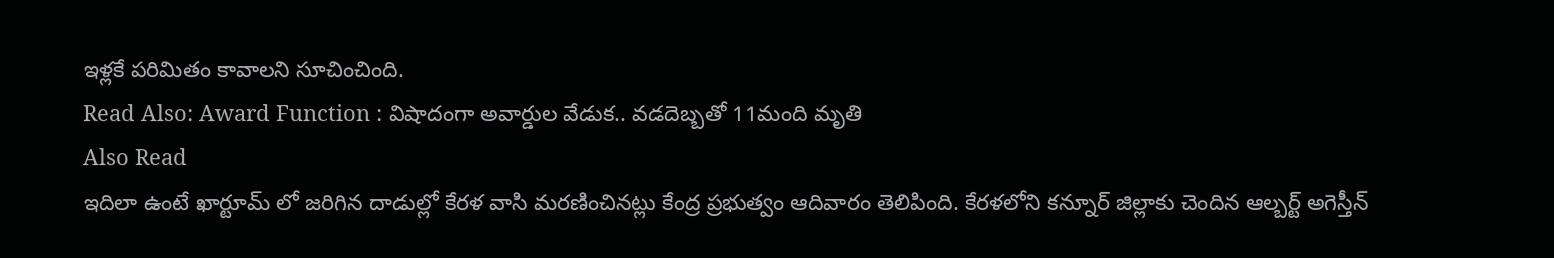ఇళ్లకే పరిమితం కావాలని సూచించింది.
Read Also: Award Function : విషాదంగా అవార్డుల వేడుక.. వడదెబ్బతో 11మంది మృతి
Also Read
ఇదిలా ఉంటే ఖార్టూమ్ లో జరిగిన దాడుల్లో కేరళ వాసి మరణించినట్లు కేంద్ర ప్రభుత్వం ఆదివారం తెలిపింది. కేరళలోని కన్నూర్ జిల్లాకు చెందిన ఆల్బర్ట్ అగెస్తీన్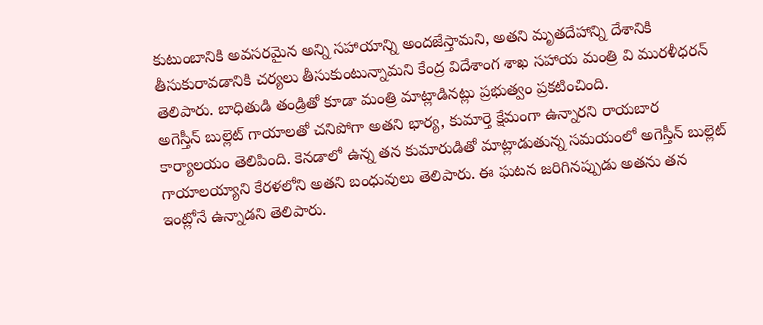కుటుంబానికి అవసరమైన అన్ని సహాయాన్ని అందజేస్తామని, అతని మృతదేహాన్ని దేశానికి తీసుకురావడానికి చర్యలు తీసుకుంటున్నామని కేంద్ర విదేశాంగ శాఖ సహాయ మంత్రి వి మురళీధరన్ తెలిపారు. బాధితుడి తండ్రితో కూడా మంత్రి మాట్లాడినట్లు ప్రభుత్వం ప్రకటించింది.
అగెస్తీన్ బుల్లెట్ గాయాలతో చనిపోగా అతని భార్య, కుమార్తె క్షేమంగా ఉన్నారని రాయబార కార్యాలయం తెలిపింది. కెనడాలో ఉన్న తన కుమారుడితో మాట్లాడుతున్న సమయంలో అగెస్తీన్ బుల్లెట్ గాయాలయ్యాని కేరళలోని అతని బంధువులు తెలిపారు. ఈ ఘటన జరిగినప్పుడు అతను తన ఇంట్లోనే ఉన్నాడని తెలిపారు.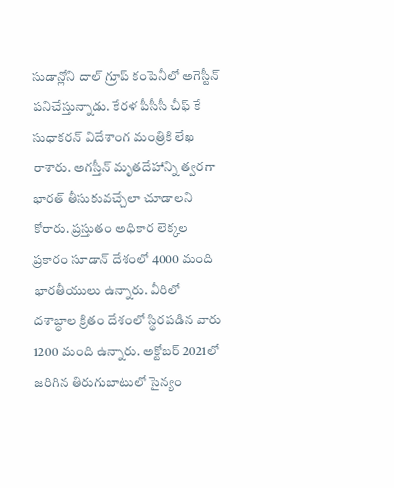సుడాన్లోని దాల్ గ్రూప్ కంపెనీలో అగెస్టీన్ పనిచేస్తున్నాడు. కేరళ పీసీసీ చీఫ్ కే సుధాకరన్ విదేశాంగ మంత్రికి లేఖ రాశారు. అగస్తీన్ మృతదేహాన్ని త్వరగా భారత్ తీసుకువచ్చేలా చూడాలని కోరారు. ప్రస్తుతం అధికార లెక్కల ప్రకారం సూడాన్ దేశంలో 4000 మంది భారతీయులు ఉన్నారు. వీరిలో దశాబ్ధాల క్రితం దేశంలో స్థిరపడిన వారు 1200 మంది ఉన్నారు. అక్టోబర్ 2021లో జరిగిన తిరుగుబాటులో సైన్యం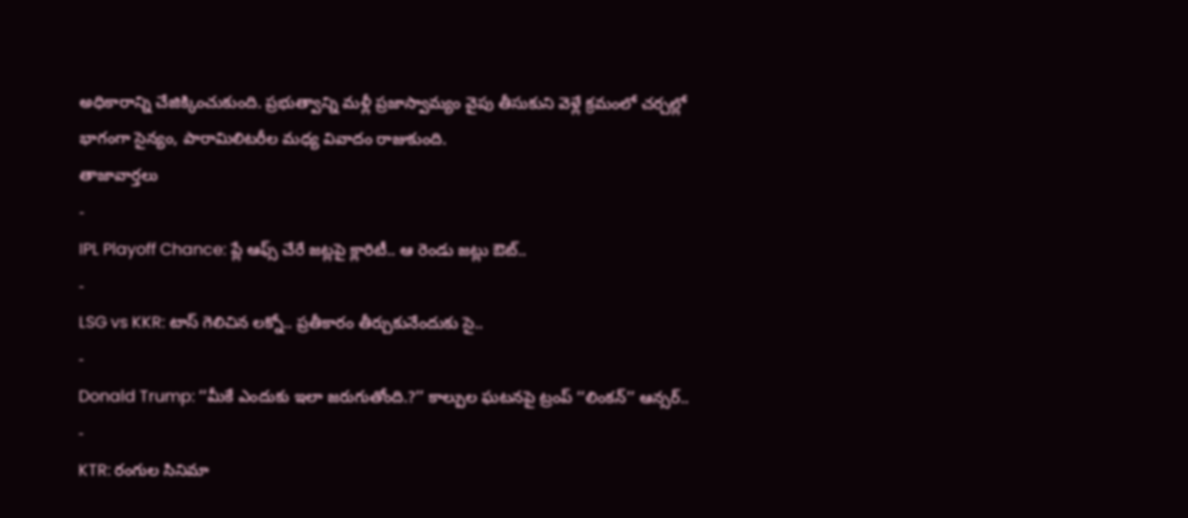అధికారాన్ని చేజిక్కించుకుంది. ప్రభుత్వాన్ని మళ్లీ ప్రజాస్వామ్యం వైపు తీసుకుని వెళ్లే క్రమంలో చర్చల్లో భాగంగా సైన్యం, పారామిలిటరీల మధ్య వివాదం రాజుకుంది.
తాజావార్తలు
-
IPL Playoff Chance: ప్లే ఆఫ్స్ చేరే జట్లపై క్లారిటీ.. ఆ రెండు జట్లు ఔట్..
-
LSG vs KKR: టాస్ గెలిచిన లక్నో.. ప్రతీకారం తీర్చుకునేందుకు సై..
-
Donald Trump: ‘‘మీకే ఎందుకు ఇలా జరుగుతోంది.?’’ కాల్పుల ఘటనపై ట్రంప్ ‘‘లింకన్’’ ఆన్సర్..
-
KTR: రంగుల సినిమా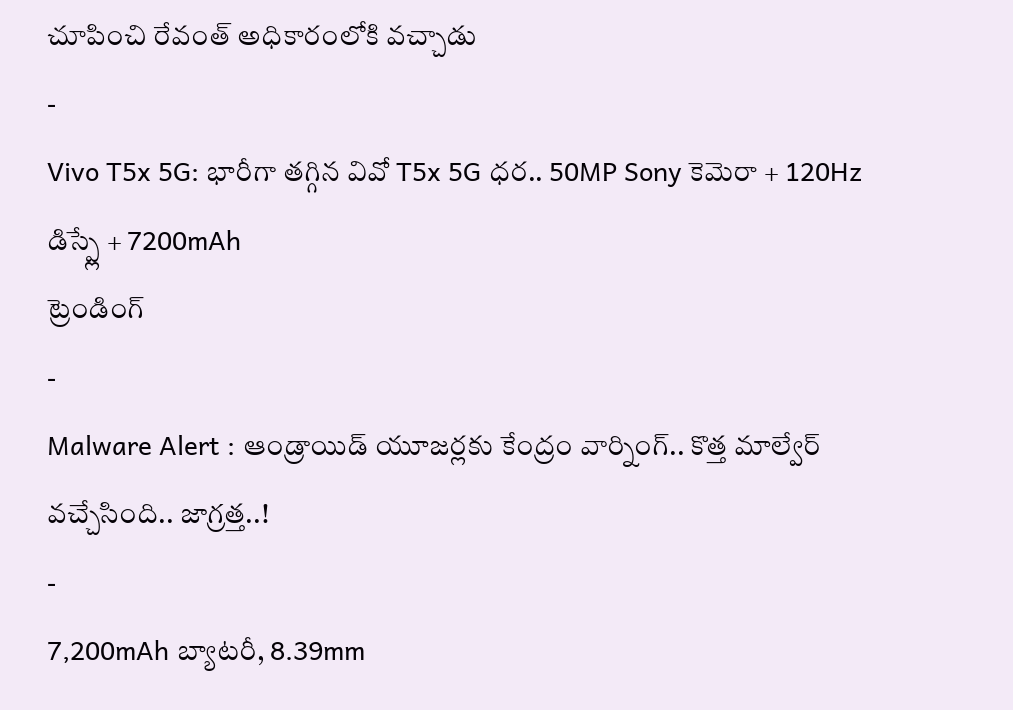చూపించి రేవంత్ అధికారంలోకి వచ్చాడు
-
Vivo T5x 5G: భారీగా తగ్గిన వివో T5x 5G ధర.. 50MP Sony కెమెరా + 120Hz డిస్ప్లే + 7200mAh
ట్రెండింగ్
-
Malware Alert : ఆండ్రాయిడ్ యూజర్లకు కేంద్రం వార్నింగ్.. కొత్త మాల్వేర్ వచ్చేసింది.. జాగ్రత్త..!
-
7,200mAh బ్యాటరీ, 8.39mm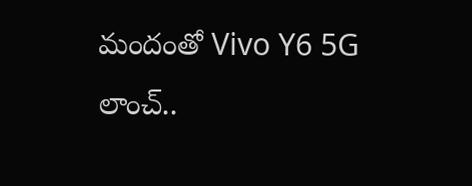మందంతో Vivo Y6 5G లాంచ్..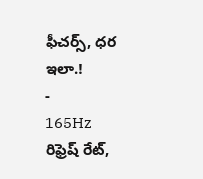ఫీచర్స్, ధర ఇలా.!
-
165Hz రిఫ్రెష్ రేట్,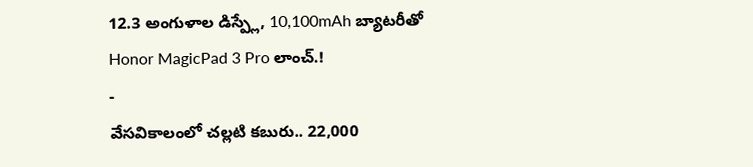12.3 అంగుళాల డిస్ప్లే, 10,100mAh బ్యాటరీతో Honor MagicPad 3 Pro లాంచ్.!
-
వేసవికాలంలో చల్లటి కబురు.. 22,000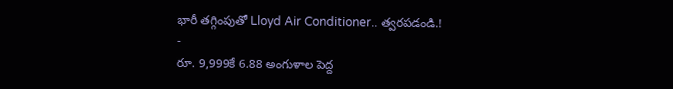భారీ తగ్గింపుతో Lloyd Air Conditioner.. త్వరపడండి.!
-
రూ. 9,999కే 6.88 అంగుళాల పెద్ద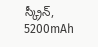స్క్రీన్, 5200mAh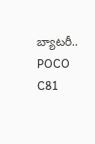బ్యాటరీ.. POCO C81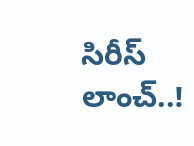సిరీస్ లాంచ్..!